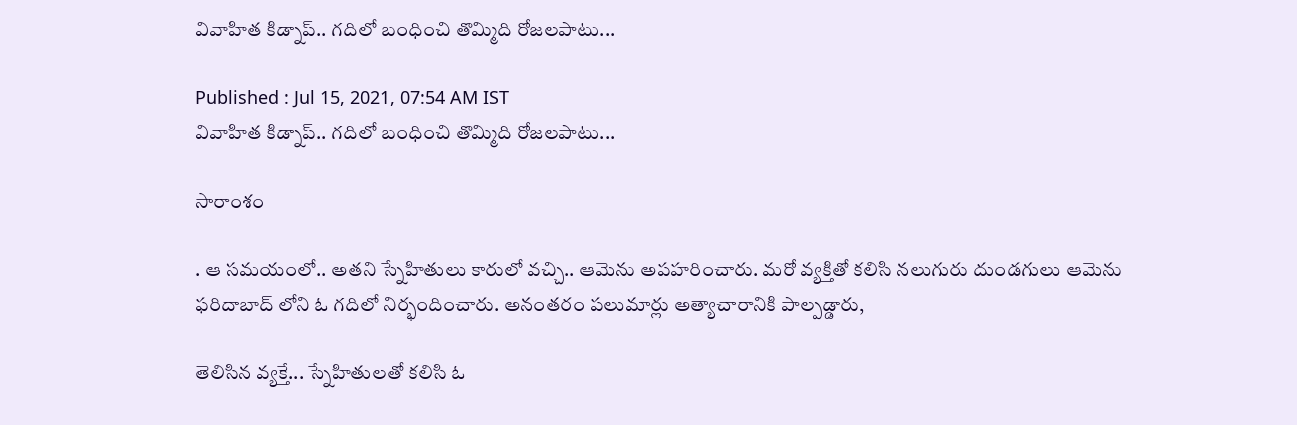వివాహిత కిడ్నాప్.. గదిలో బంధించి తొమ్మిది రోజలపాటు...

Published : Jul 15, 2021, 07:54 AM IST
వివాహిత కిడ్నాప్.. గదిలో బంధించి తొమ్మిది రోజలపాటు...

సారాంశం

. ఆ సమయంలో.. అతని స్నేహితులు కారులో వచ్చి.. ఆమెను అపహరించారు. మరో వ్యక్తితో కలిసి నలుగురు దుండగులు ఆమెను ఫరిదాబాద్ లోని ఓ గదిలో నిర్భందించారు. అనంతరం పలుమార్లు అత్యాచారానికి పాల్పడ్డారు,

తెలిసిన వ్యక్తే... స్నేహితులతో కలిసి ఓ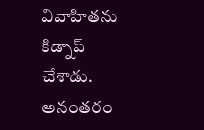వివాహితను కిడ్నాప్ చేశాడు. అనంతరం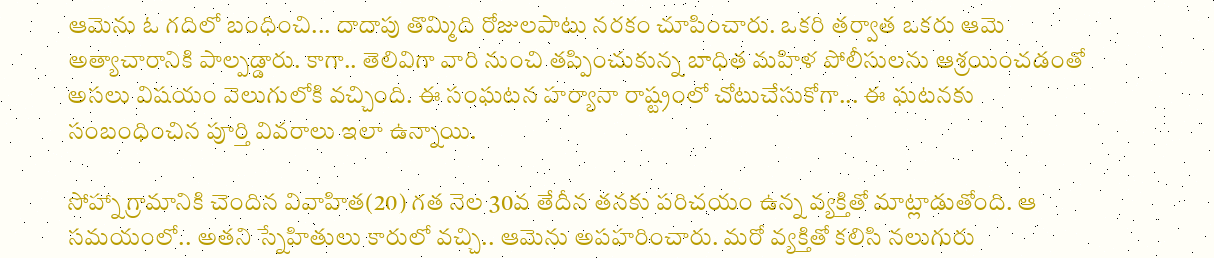ఆమెను ఓ గదిలో బంధించి... దాదాపు తొమ్మిది రోజులపాటు నరకం చూపించారు. ఒకరి తర్వాత ఒకరు ఆమె అత్యాచారానికి పాల్పడ్డారు. కాగా.. తెలివిగా వారి నుంచి తప్పించుకున్న బాధిత మహిళ పోలీసులను ఆశ్రయించడంతో అసలు విషయం వెలుగులోకి వచ్చింది. ఈ సంఘటన హర్యానా రాష్ట్రంలో చోటుచేసుకోగా... ఈ ఘటనకు సంబంధించిన పూర్తి వివరాలు ఇలా ఉన్నాయి.

సోహ్నా గ్రామానికి చెందిన వివాహిత(20) గత నెల 30వ తేదీన తనకు పరిచయం ఉన్న వ్యక్తితో మాట్లాడుతోంది. ఆ సమయంలో.. అతని స్నేహితులు కారులో వచ్చి.. ఆమెను అపహరించారు. మరో వ్యక్తితో కలిసి నలుగురు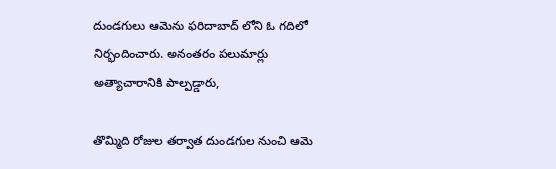దుండగులు ఆమెను ఫరిదాబాద్ లోని ఓ గదిలో నిర్భందించారు. అనంతరం పలుమార్లు అత్యాచారానికి పాల్పడ్డారు,

తొమ్మిది రోజుల తర్వాత దుండగుల నుంచి ఆమె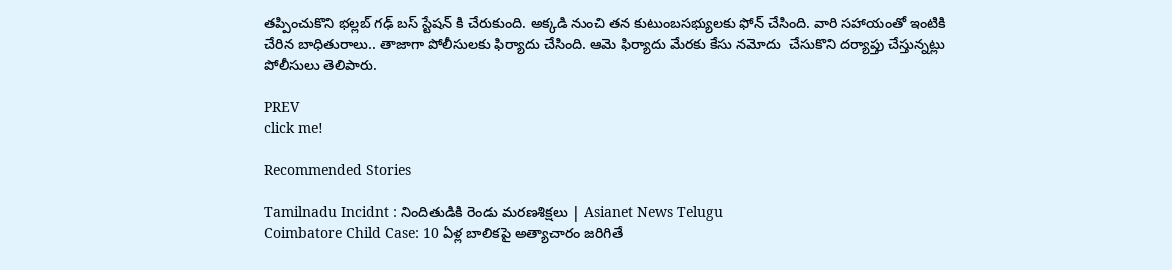తప్పించుకొని భల్లబ్ గఢ్ బస్ స్టేషన్ కి చేరుకుంది. అక్కడి నుంచి తన కుటుంబసభ్యులకు ఫోన్ చేసింది. వారి సహాయంతో ఇంటికి చేరిన బాధితురాలు.. తాజాగా పోలీసులకు ఫిర్యాదు చేసింది. ఆమె ఫిర్యాదు మేరకు కేసు నమోదు  చేసుకొని దర్యాప్తు చేస్తున్నట్లు పోలీసులు తెలిపారు.

PREV
click me!

Recommended Stories

Tamilnadu Incidnt : నిందితుడికి రెండు మరణశిక్షలు | Asianet News Telugu
Coimbatore Child Case: 10 ఏళ్ల బాలికపై అత్యాచారం జరిగితే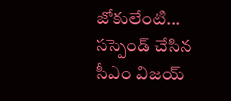జోకులేంటి... సస్పెండ్ చేసిన సీఎం విజయ్